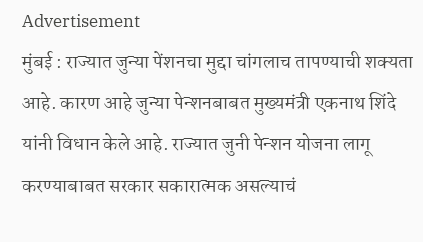Advertisement
मुंबई : राज्यात जुन्या पेंशनचा मुद्दा चांगलाच तापण्याची शक्यता आहे. कारण आहे जुन्या पेन्शनबाबत मुख्यमंत्री एकनाथ शिंदे यांनी विधान केले आहे. राज्यात जुनी पेन्शन योजना लागू करण्याबाबत सरकार सकारात्मक असल्याचं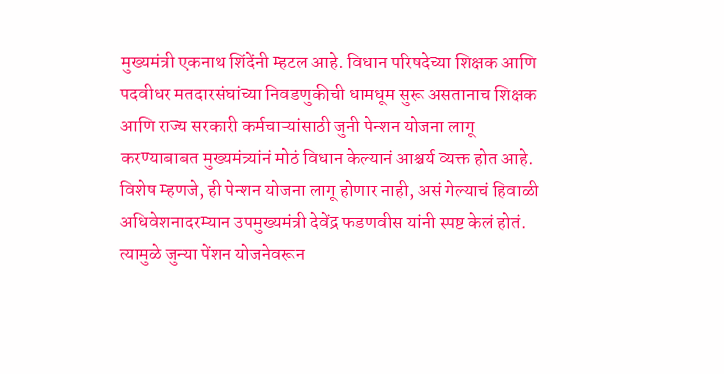मुख्यमंत्री एकनाथ शिंदेंनी म्हटल आहे. विधान परिषदेच्या शिक्षक आणि पदवीधर मतदारसंघांच्या निवडणुकीची धामधूम सुरू असतानाच शिक्षक आणि राज्य सरकारी कर्मचाऱ्यांसाठी जुनी पेन्शन योजना लागू करण्याबाबत मुख्यमंत्र्यांनं मोठं विधान केल्यानं आश्चर्य व्यक्त होत आहे. विशेष म्हणजे, ही पेन्शन योजना लागू होणार नाही, असं गेल्याचं हिवाळी अधिवेशनादरम्यान उपमुख्यमंत्री देवेंद्र फडणवीस यांनी स्पष्ट केलं होतं. त्यामुळे जुन्या पेंशन योजनेवरून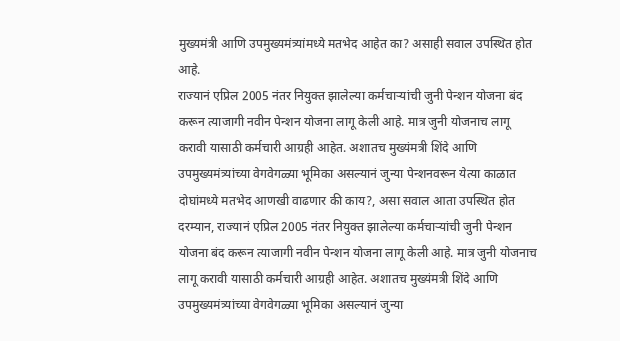मुख्यमंत्री आणि उपमुख्यमंत्र्यांमध्ये मतभेद आहेत का? असाही सवाल उपस्थित होत आहे.
राज्यानं एप्रिल 2005 नंतर नियुक्त झालेल्या कर्मचाऱ्यांची जुनी पेन्शन योजना बंद करून त्याजागी नवीन पेन्शन योजना लागू केली आहे. मात्र जुनी योजनाच लागू करावी यासाठी कर्मचारी आग्रही आहेत. अशातच मुख्यंमत्री शिंदे आणि उपमुख्यमंत्र्यांच्या वेगवेगळ्या भूमिका असल्यानं जुन्या पेन्शनवरून येत्या काळात दोघांमध्ये मतभेद आणखी वाढणार की काय?, असा सवाल आता उपस्थित होत दरम्यान, राज्यानं एप्रिल 2005 नंतर नियुक्त झालेल्या कर्मचाऱ्यांची जुनी पेन्शन योजना बंद करून त्याजागी नवीन पेन्शन योजना लागू केली आहे. मात्र जुनी योजनाच लागू करावी यासाठी कर्मचारी आग्रही आहेत. अशातच मुख्यंमत्री शिंदे आणि उपमुख्यमंत्र्यांच्या वेगवेगळ्या भूमिका असल्यानं जुन्या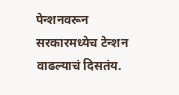पेन्शनवरून सरकारमध्येच टेन्शन वाढल्याचं दिसतंय.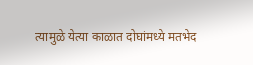त्यामुळे येत्या काळात दोघांमध्ये मतभेद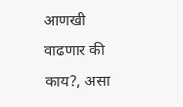आणखी वाढणार की काय?, असा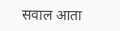सवाल आता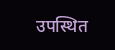उपस्थित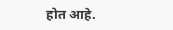होत आहे.